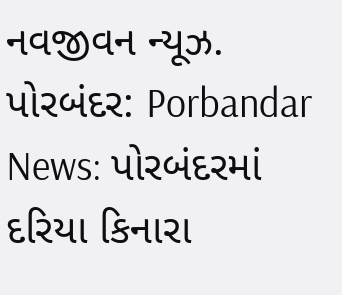નવજીવન ન્યૂઝ. પોરબંદર: Porbandar News: પોરબંદરમાં દરિયા કિનારા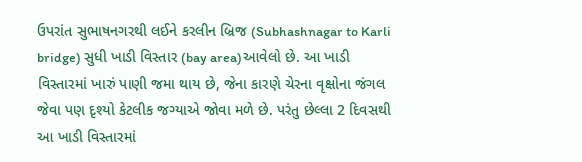ઉપરાંત સુભાષનગરથી લઈને કરલીન બ્રિજ (Subhashnagar to Karli bridge) સુધી ખાડી વિસ્તાર (bay area)આવેલો છે. આ ખાડી વિસ્તારમાં ખારું પાણી જમા થાય છે, જેના કારણે ચેરના વૃક્ષોના જંગલ જેવા પણ દૃશ્યો કેટલીક જગ્યાએ જોવા મળે છે. પરંતુ છેલ્લા 2 દિવસથી આ ખાડી વિસ્તારમાં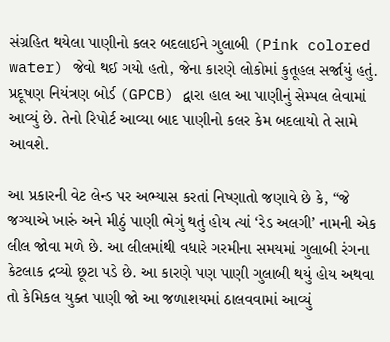સંગ્રહિત થયેલા પાણીનો કલર બદલાઈને ગુલાબી (Pink colored water) જેવો થઈ ગયો હતો, જેના કારણે લોકોમાં કુતૂહલ સર્જાયું હતું. પ્રદૂષણ નિયંત્રણ બોર્ડ (GPCB) દ્વારા હાલ આ પાણીનું સેમ્પલ લેવામાં આવ્યું છે. તેનો રિપોર્ટ આવ્યા બાદ પાણીનો કલર કેમ બદલાયો તે સામે આવશે.

આ પ્રકારની વેટ લેન્ડ પર અભ્યાસ કરતાં નિષ્ણાતો જણાવે છે કે, “જે જગ્યાએ ખારું અને મીઠું પાણી ભેગું થતું હોય ત્યાં ‘રેડ અલગી’ નામની એક લીલ જોવા મળે છે. આ લીલમાંથી વધારે ગરમીના સમયમાં ગુલાબી રંગના કેટલાક દ્રવ્યો છૂટા પડે છે. આ કારણે પણ પાણી ગુલાબી થયું હોય અથવા તો કેમિકલ યુક્ત પાણી જો આ જળાશયમાં ઠાલવવામાં આવ્યું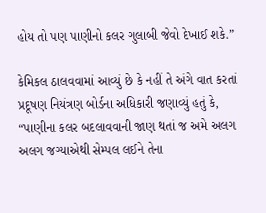હોય તો પણ પાણીનો કલર ગુલાબી જેવો દેખાઈ શકે.”

કેમિકલ ઠાલવવામાં આવ્યું છે કે નહીં તે અંગે વાત કરતાં પ્રદૂષણ નિયંત્રણ બોર્ડના અધિકારી જણાવ્યું હતું કે, “પાણીના કલર બદલાવવાની જાણ થતાં જ અમે અલગ અલગ જગ્યાએથી સેમ્પલ લઈને તેના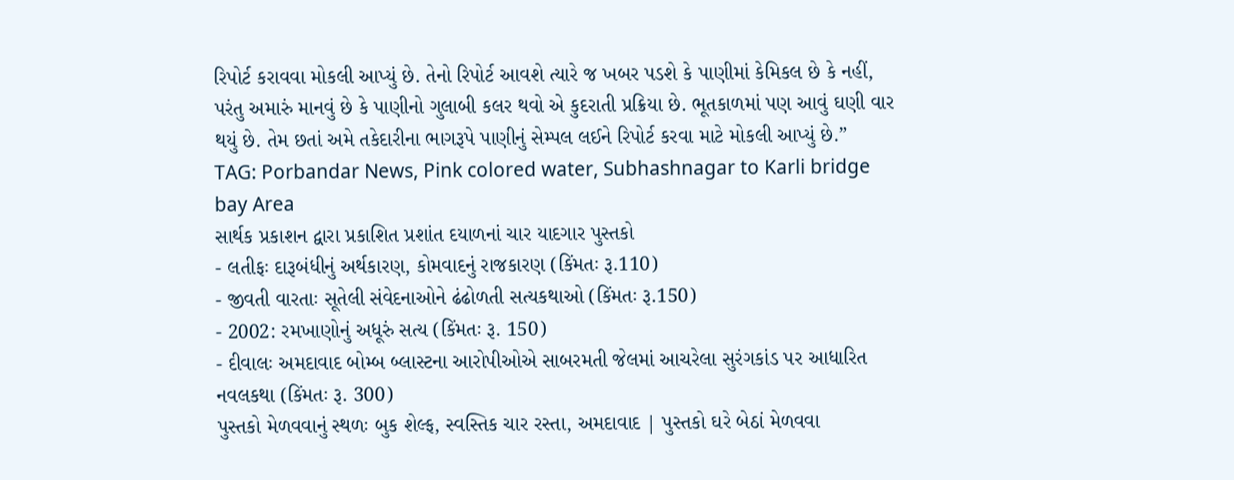રિપોર્ટ કરાવવા મોકલી આપ્યું છે. તેનો રિપોર્ટ આવશે ત્યારે જ ખબર પડશે કે પાણીમાં કેમિકલ છે કે નહીં, પરંતુ અમારું માનવું છે કે પાણીનો ગુલાબી કલર થવો એ કુદરાતી પ્રક્રિયા છે. ભૂતકાળમાં પણ આવું ઘણી વાર થયું છે. તેમ છતાં અમે તકેદારીના ભાગરૂપે પાણીનું સેમ્પલ લઈને રિપોર્ટ કરવા માટે મોકલી આપ્યું છે.”
TAG: Porbandar News, Pink colored water, Subhashnagar to Karli bridge bay Area
સાર્થક પ્રકાશન દ્વારા પ્રકાશિત પ્રશાંત દયાળનાં ચાર યાદગાર પુસ્તકો
- લતીફઃ દારૂબંધીનું અર્થકારણ, કોમવાદનું રાજકારણ (કિંમતઃ રૂ.110)
- જીવતી વારતાઃ સૂતેલી સંવેદનાઓને ઢંઢોળતી સત્યકથાઓ (કિંમતઃ રૂ.150)
- 2002: રમખાણોનું અધૂરું સત્ય (કિંમતઃ રૂ. 150)
- દીવાલઃ અમદાવાદ બોમ્બ બ્લાસ્ટના આરોપીઓએ સાબરમતી જેલમાં આચરેલા સુરંગકાંડ પર આધારિત નવલકથા (કિંમતઃ રૂ. 300)
પુસ્તકો મેળવવાનું સ્થળઃ બુક શેલ્ફ, સ્વસ્તિક ચાર રસ્તા, અમદાવાદ | પુસ્તકો ઘરે બેઠાં મેળવવા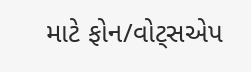માટે ફોન/વોટ્સએપ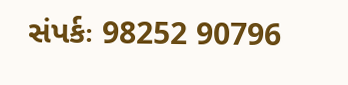સંપર્કઃ 98252 90796